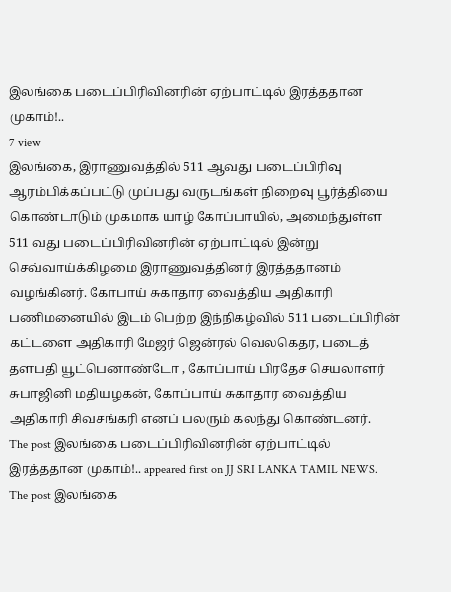இலங்கை படைப்பிரிவினரின் ஏற்பாட்டில் இரத்ததான முகாம்!..
7 view
இலங்கை, இராணுவத்தில் 511 ஆவது படைப்பிரிவு ஆரம்பிக்கப்பட்டு முப்பது வருடங்கள் நிறைவு பூர்த்தியை கொண்டாடும் முகமாக யாழ் கோப்பாயில், அமைந்துள்ள 511 வது படைப்பிரிவினரின் ஏற்பாட்டில் இன்று செவ்வாய்க்கிழமை இராணுவத்தினர் இரத்ததானம் வழங்கினர். கோபாய் சுகாதார வைத்திய அதிகாரி பணிமனையில் இடம் பெற்ற இந்நிகழ்வில் 511 படைப்பிரின் கட்டளை அதிகாரி மேஜர் ஜென்ரல் வெலகெதர, படைத் தளபதி யூட்பெனாண்டோ , கோப்பாய் பிரதேச செயலாளர் சுபாஜினி மதியழகன், கோப்பாய் சுகாதார வைத்திய அதிகாரி சிவசங்கரி எனப் பலரும் கலந்து கொண்டனர்.
The post இலங்கை படைப்பிரிவினரின் ஏற்பாட்டில் இரத்ததான முகாம்!.. appeared first on JJ SRI LANKA TAMIL NEWS.
The post இலங்கை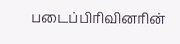படைப்பிரிவினரின்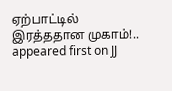ஏற்பாட்டில் இரத்ததான முகாம்!.. appeared first on JJ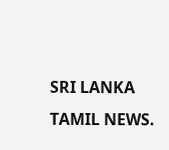SRI LANKA TAMIL NEWS.